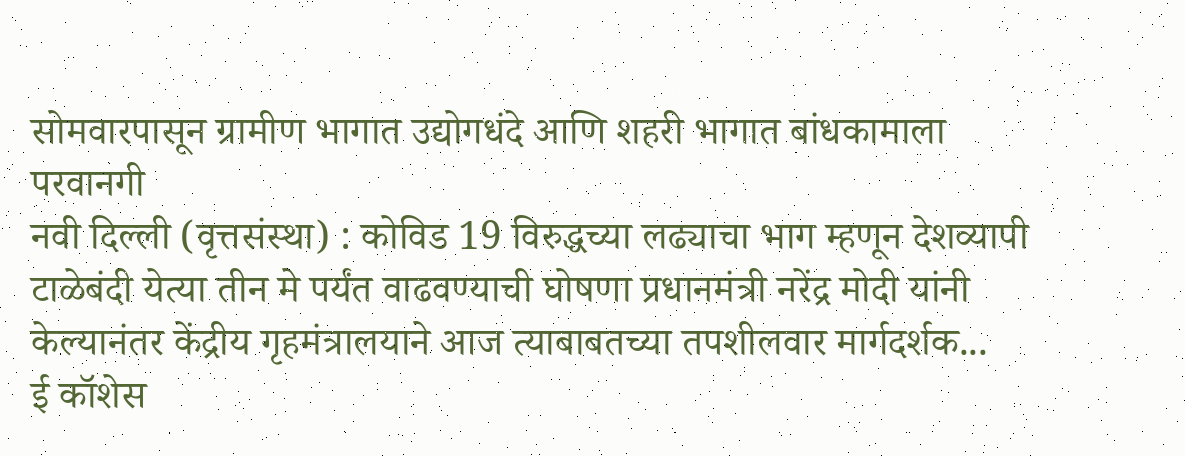सोमवारपासून ग्रामीण भागात उद्योगधंदे आणि शहरी भागात बांधकामाला परवानगी
नवी दिल्ली (वृत्तसंस्था) : कोविड 19 विरुद्धच्या लढ्याचा भाग म्हणून देशव्यापी टाळेबंदी येत्या तीन मे पर्यंत वाढवण्याची घोषणा प्रधानमंत्री नरेंद्र मोदी यांनी केल्यानंतर केंद्रीय गृहमंत्रालयाने आज त्याबाबतच्या तपशीलवार मार्गदर्शक...
ई कॉशेस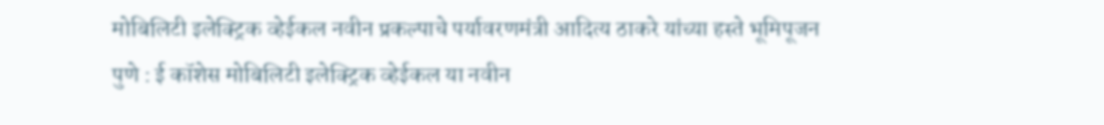मोबिलिटी इलेक्ट्रिक व्हेईकल नवीन प्रकल्पाचे पर्यावरणमंत्री आदित्य ठाकरे यांच्या हस्ते भूमिपूजन
पुणे : ई कॉशेस मोबिलिटी इलेक्ट्रिक व्हेईकल या नवीन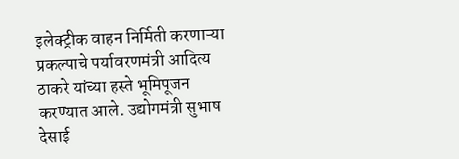इलेक्ट्रीक वाहन निर्मिती करणाऱ्या प्रकल्पाचे पर्यावरणमंत्री आदित्य ठाकरे यांच्या हस्ते भूमिपूजन करण्यात आले. उद्योगमंत्री सुभाष देसाई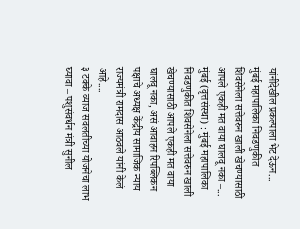यांनीदेखील प्रकल्पाला भेट देऊन...
मुंबई महापालिका निवडणुकीत शिवसेनेला सत्तेवरुन खाली खेचण्यासाठी आपले एकही मत वाया घालवू नका –...
मुंबई (वृत्तसंस्था) : मुंबई महापालिका निवडणुकीत शिवसेनेला सत्तेवरुन खाली खेचण्यासाठी आपले एकही मत वाया घालवू नका, असं आवाहन रिपब्लिकन पक्षाचे अध्यक्ष केंद्रीय सामाजिक न्याय राज्यमंत्री रामदास आठवले यांनी केलं आहे....
३ टक्के व्याज सवलतीच्या योजनेचा लाभ घ्यावा – पशुसंवर्धन मंत्री सुनील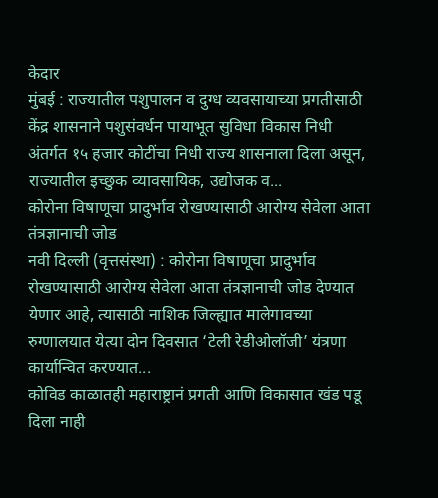केदार
मुंबई : राज्यातील पशुपालन व दुग्ध व्यवसायाच्या प्रगतीसाठी केंद्र शासनाने पशुसंवर्धन पायाभूत सुविधा विकास निधी अंतर्गत १५ हजार कोटींचा निधी राज्य शासनाला दिला असून, राज्यातील इच्छुक व्यावसायिक, उद्योजक व...
कोरोना विषाणूचा प्रादुर्भाव रोखण्यासाठी आरोग्य सेवेला आता तंत्रज्ञानाची जोड
नवी दिल्ली (वृत्तसंस्था) : कोरोना विषाणूचा प्रादुर्भाव रोखण्यासाठी आरोग्य सेवेला आता तंत्रज्ञानाची जोड देण्यात येणार आहे, त्यासाठी नाशिक जिल्ह्यात मालेगावच्या रुग्णालयात येत्या दोन दिवसात ‘टेली रेडीओलॉजी’ यंत्रणा कार्यान्वित करण्यात...
कोविड काळातही महाराष्ट्रानं प्रगती आणि विकासात खंड पडू दिला नाही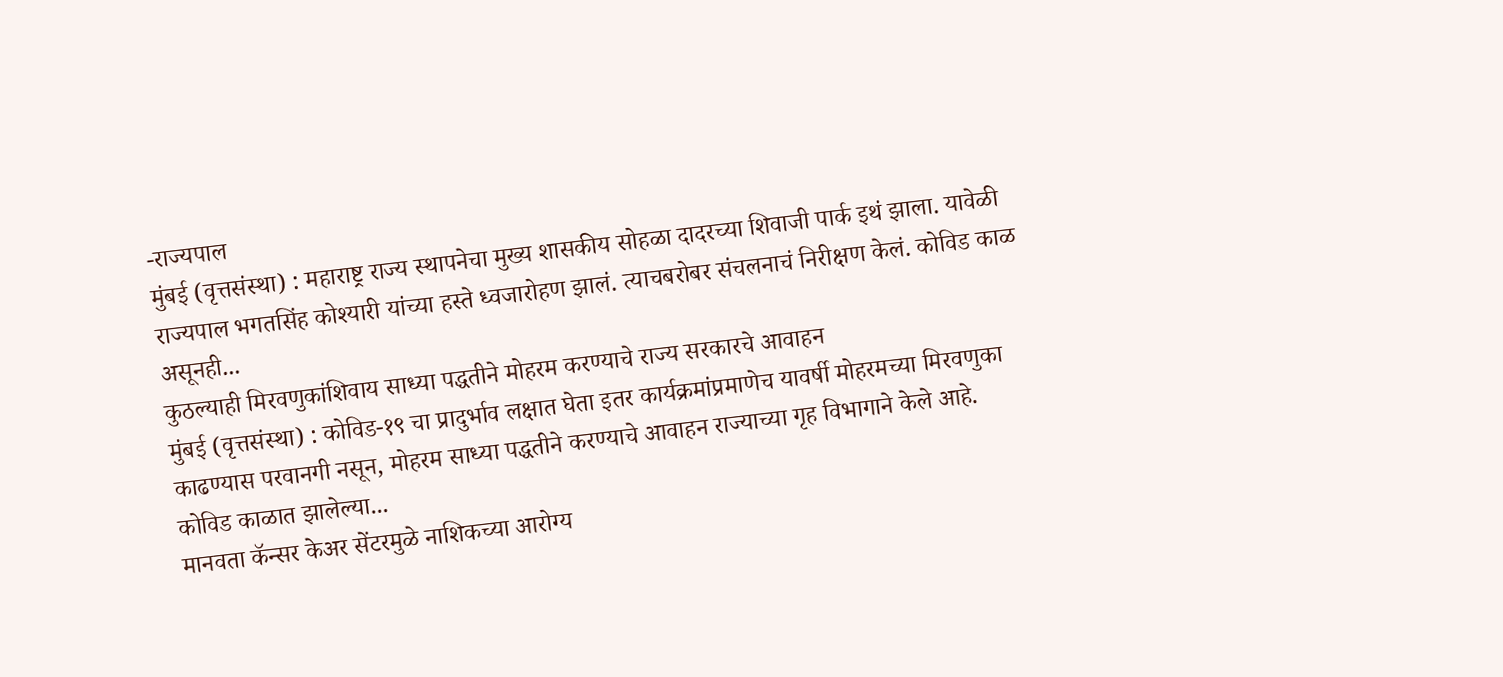-राज्यपाल
मुंबई (वृत्तसंस्था) : महाराष्ट्र राज्य स्थापनेचा मुख्य शासकीय सोहळा दादरच्या शिवाजी पार्क इथं झाला. यावेळी राज्यपाल भगतसिंह कोश्यारी यांच्या हस्ते ध्वजारोहण झालं. त्याचबरोबर संचलनाचं निरीक्षण केलं. कोविड काळ असूनही...
कुठल्याही मिरवणुकांशिवाय साध्या पद्धतीने मोहरम करण्याचे राज्य सरकारचे आवाहन
मुंबई (वृत्तसंस्था) : कोविड-१९ चा प्रादुर्भाव लक्षात घेता इतर कार्यक्रमांप्रमाणेच यावर्षी मोहरमच्या मिरवणुका काढण्यास परवानगी नसून, मोहरम साध्या पद्धतीने करण्याचे आवाहन राज्याच्या गृह विभागाने केले आहे. कोविड काळात झालेल्या...
मानवता कॅन्सर केअर सेंटरमुळे नाशिकच्या आरोग्य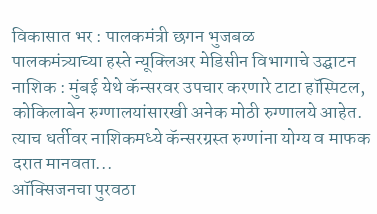विकासात भर : पालकमंत्री छगन भुजबळ
पालकमंत्र्याच्या हस्ते न्यूक्लिअर मेडिसीन विभागाचे उद्घाटन
नाशिक : मुंबई येथे कॅन्सरवर उपचार करणारे टाटा हॉस्पिटल, कोकिलाबेन रुग्णालयांसारखी अनेक मोठी रुग्णालये आहेत. त्याच धर्तीवर नाशिकमध्ये कॅन्सरग्रस्त रुग्णांना योग्य व माफक दरात मानवता...
ऑक्सिजनचा पुरवठा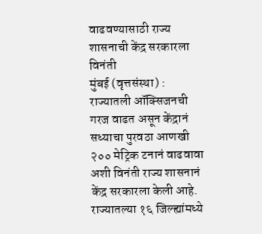वाढवण्यासाठी राज्य शासनाची केंद्र सरकारला विनंती
मुंबई (वृत्तसंस्था) : राज्यातली ऑक्सिजनची गरज वाढत असून केंद्रानं सध्याचा पुरवठा आणखी २०० मेट्रिक टनानं वाढवावा अशी विनंती राज्य शासनानं केंद्र सरकारला केली आहे.
राज्यातल्या १६ जिल्ह्यांमध्ये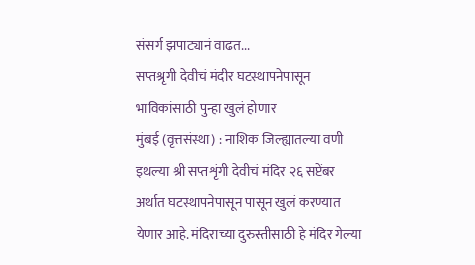संसर्ग झपाट्यानं वाढत...
सप्तश्रृगी देवीचं मंदीर घटस्थापनेपासून भाविकांसाठी पुन्हा खुलं होणार
मुंबई (वृत्तसंस्था) : नाशिक जिल्ह्यातल्या वणी इथल्या श्री सप्तशृंगी देवीचं मंदिर २६ सप्टेंबर अर्थात घटस्थापनेपासून पासून खुलं करण्यात येणार आहे. मंदिराच्या दुरुस्तीसाठी हे मंदिर गेल्या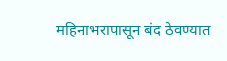महिनाभरापासून बंद ठेवण्यात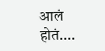आलं होतं....